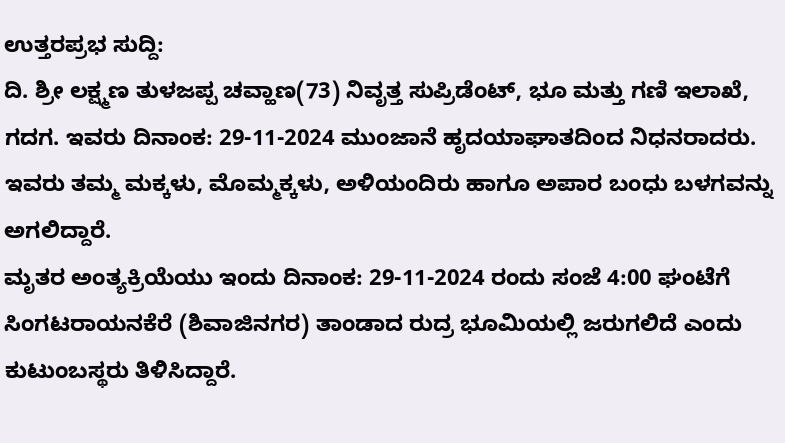ಉತ್ತರಪ್ರಭ ಸುದ್ದಿ:
ದಿ. ಶ್ರೀ ಲಕ್ಷ್ಮಣ ತುಳಜಪ್ಪ ಚವ್ಹಾಣ(73) ನಿವೃತ್ತ ಸುಪ್ರಿಡೆಂಟ್, ಭೂ ಮತ್ತು ಗಣಿ ಇಲಾಖೆ, ಗದಗ. ಇವರು ದಿನಾಂಕ: 29-11-2024 ಮುಂಜಾನೆ ಹೃದಯಾಘಾತದಿಂದ ನಿಧನರಾದರು.
ಇವರು ತಮ್ಮ ಮಕ್ಕಳು, ಮೊಮ್ಮಕ್ಕಳು, ಅಳಿಯಂದಿರು ಹಾಗೂ ಅಪಾರ ಬಂಧು ಬಳಗವನ್ನು ಅಗಲಿದ್ದಾರೆ.
ಮೃತರ ಅಂತ್ಯಕ್ರಿಯೆಯು ಇಂದು ದಿನಾಂಕ: 29-11-2024 ರಂದು ಸಂಜೆ 4:00 ಘಂಟೆಗೆ ಸಿಂಗಟರಾಯನಕೆರೆ (ಶಿವಾಜಿನಗರ) ತಾಂಡಾದ ರುದ್ರ ಭೂಮಿಯಲ್ಲಿ ಜರುಗಲಿದೆ ಎಂದು ಕುಟುಂಬಸ್ಥರು ತಿಳಿಸಿದ್ದಾರೆ.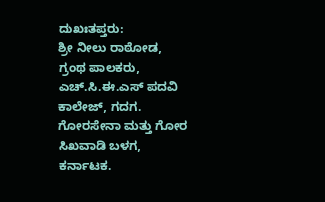ದುಖಃತಪ್ತರು:
ಶ್ರೀ ನೀಲು ರಾಠೋಡ, ಗ್ರಂಥ ಪಾಲಕರು, ಎಚ್.ಸಿ.ಈ.ಎಸ್ ಪದವಿ ಕಾಲೇಜ್, ಗದಗ.
ಗೋರಸೇನಾ ಮತ್ತು ಗೋರ ಸಿಖವಾಡಿ ಬಳಗ, ಕರ್ನಾಟಕ.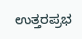ಉತ್ತರಪ್ರಭ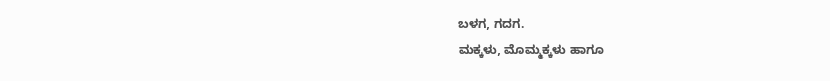ಬಳಗ, ಗದಗ.
ಮಕ್ಕಳು, ಮೊಮ್ಮಕ್ಕಳು ಹಾಗೂ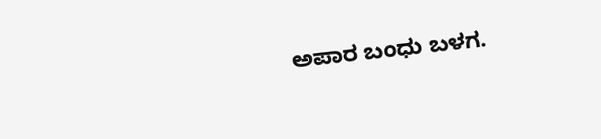ಅಪಾರ ಬಂಧು ಬಳಗ.